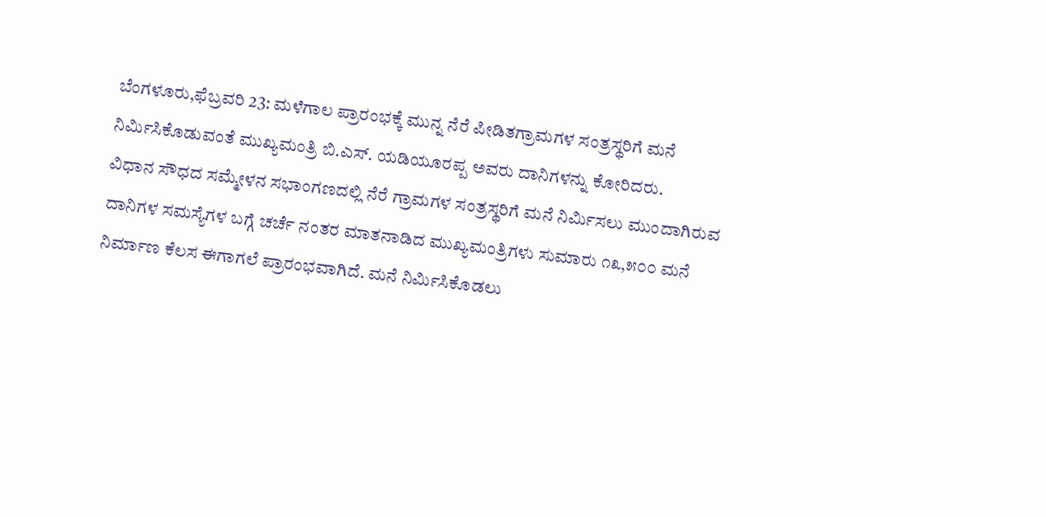ಬೆಂಗಳೂರು,ಫೆಬ್ರವರಿ 23: ಮಳೆಗಾಲ ಪ್ರಾರಂಭಕ್ಕೆ ಮುನ್ನ ನೆರೆ ಪೀಡಿತಗ್ರಾಮಗಳ ಸಂತ್ರಸ್ಥರಿಗೆ ಮನೆ ನಿರ್ಮಿಸಿಕೊಡುವಂತೆ ಮುಖ್ಯಮಂತ್ರಿ ಬಿ.ಎಸ್. ಯಡಿಯೂರಪ್ಪ ಅವರು ದಾನಿಗಳನ್ನು ಕೋರಿದರು.
ವಿಧಾನ ಸೌಧದ ಸಮ್ಮೇಳನ ಸಭಾಂಗಣದಲ್ಲಿ ನೆರೆ ಗ್ರಾಮಗಳ ಸಂತ್ರಸ್ಥರಿಗೆ ಮನೆ ನಿರ್ಮಿಸಲು ಮುಂದಾಗಿರುವ ದಾನಿಗಳ ಸಮಸ್ಯೆಗಳ ಬಗ್ಗೆ ಚರ್ಚೆ ನಂತರ ಮಾತನಾಡಿದ ಮುಖ್ಯಮಂತ್ರಿಗಳು ಸುಮಾರು ೧೩,೫೦೦ ಮನೆ ನಿರ್ಮಾಣ ಕೆಲಸ ಈಗಾಗಲೆ ಪ್ರಾರಂಭವಾಗಿದೆ. ಮನೆ ನಿರ್ಮಿಸಿಕೊಡಲು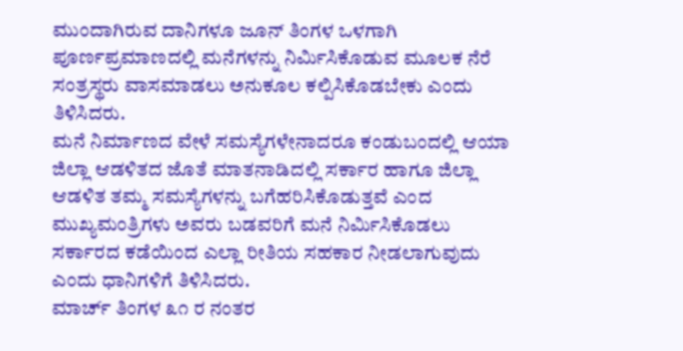ಮುಂದಾಗಿರುವ ದಾನಿಗಳೂ ಜೂನ್ ತಿಂಗಳ ಒಳಗಾಗಿ ಪೂರ್ಣಪ್ರಮಾಣದಲ್ಲಿ ಮನೆಗಳನ್ನು ನಿರ್ಮಿಸಿಕೊಡುವ ಮೂಲಕ ನೆರೆ ಸಂತ್ರಸ್ಥರು ವಾಸಮಾಡಲು ಅನುಕೂಲ ಕಲ್ಪಿಸಿಕೊಡಬೇಕು ಎಂದು ತಿಳಿಸಿದರು.
ಮನೆ ನಿರ್ಮಾಣದ ವೇಳೆ ಸಮಸ್ಯೆಗಳೇನಾದರೂ ಕಂಡುಬಂದಲ್ಲಿ ಆಯಾ ಜಿಲ್ಲಾ ಆಡಳಿತದ ಜೊತೆ ಮಾತನಾಡಿದಲ್ಲಿ ಸರ್ಕಾರ ಹಾಗೂ ಜಿಲ್ಲಾ ಆಡಳಿತ ತಮ್ಮ ಸಮಸ್ಯೆಗಳನ್ನು ಬಗೆಹರಿಸಿಕೊಡುತ್ತವೆ ಎಂದ ಮುಖ್ಯಮಂತ್ರಿಗಳು ಅವರು ಬಡವರಿಗೆ ಮನೆ ನಿರ್ಮಿಸಿಕೊಡಲು ಸರ್ಕಾರದ ಕಡೆಯಿಂದ ಎಲ್ಲಾ ರೀತಿಯ ಸಹಕಾರ ನೀಡಲಾಗುವುದು ಎಂದು ಧಾನಿಗಳಿಗೆ ತಿಳಿಸಿದರು.
ಮಾರ್ಚ್ ತಿಂಗಳ ೩೧ ರ ನಂತರ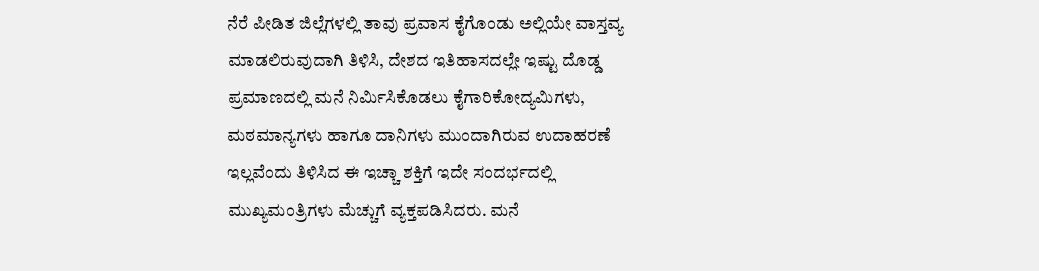ನೆರೆ ಪೀಡಿತ ಜಿಲ್ಲೆಗಳಲ್ಲಿ ತಾವು ಪ್ರವಾಸ ಕೈಗೊಂಡು ಅಲ್ಲಿಯೇ ವಾಸ್ತವ್ಯ ಮಾಡಲಿರುವುದಾಗಿ ತಿಳಿಸಿ, ದೇಶದ ಇತಿಹಾಸದಲ್ಲೇ ಇಷ್ಟು ದೊಡ್ಡ ಪ್ರಮಾಣದಲ್ಲಿ ಮನೆ ನಿರ್ಮಿಸಿಕೊಡಲು ಕೈಗಾರಿಕೋದ್ಯಮಿಗಳು, ಮಠಮಾನ್ಯಗಳು ಹಾಗೂ ದಾನಿಗಳು ಮುಂದಾಗಿರುವ ಉದಾಹರಣೆ ಇಲ್ಲವೆಂದು ತಿಳಿಸಿದ ಈ ಇಚ್ಚಾ ಶಕ್ತಿಗೆ ಇದೇ ಸಂದರ್ಭದಲ್ಲಿ ಮುಖ್ಯಮಂತ್ರಿಗಳು ಮೆಚ್ಚುಗೆ ವ್ಯಕ್ತಪಡಿಸಿದರು. ಮನೆ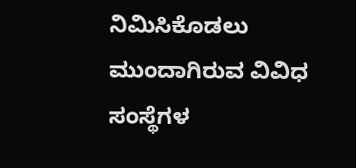ನಿಮಿಸಿಕೊಡಲು ಮುಂದಾಗಿರುವ ವಿವಿಧ ಸಂಸ್ಥೆಗಳ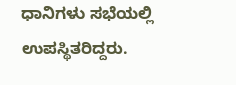ಧಾನಿಗಳು ಸಭೆಯಲ್ಲಿ ಉಪಸ್ಥಿತರಿದ್ದರು.